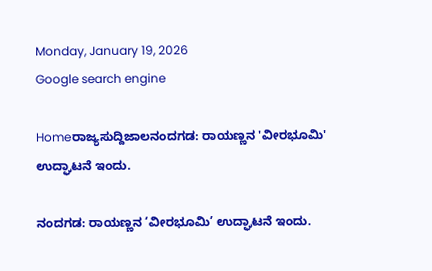Monday, January 19, 2026
Google search engine

Homeರಾಜ್ಯಸುದ್ದಿಜಾಲನಂದಗಡ: ರಾಯಣ್ಣನ 'ವೀರಭೂಮಿ' ಉದ್ಘಾಟನೆ ಇಂದು.

ನಂದಗಡ: ರಾಯಣ್ಣನ ‘ವೀರಭೂಮಿ’ ಉದ್ಘಾಟನೆ ಇಂದು.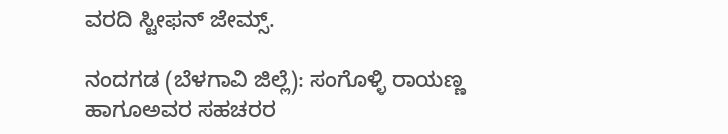ವರದಿ ಸ್ಟೀಫನ್ ಜೇಮ್ಸ್.

ನಂದಗಡ (ಬೆಳಗಾವಿ ಜಿಲ್ಲೆ): ಸಂಗೊಳ್ಳಿ ರಾಯಣ್ಣ ಹಾಗೂಅವರ ಸಹಚರರ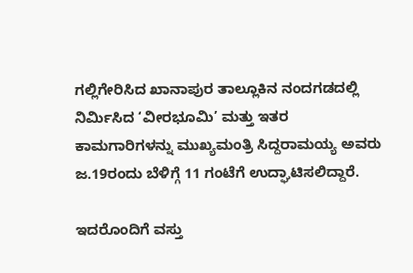ಗಲ್ಲಿಗೇರಿಸಿದ ಖಾನಾಪುರ ತಾಲ್ಲೂಕಿನ ನಂದಗಡದಲ್ಲಿ ನಿರ್ಮಿಸಿದ ‘ವೀರಭೂಮಿ’ ಮತ್ತು ಇತರ ಕಾಮಗಾರಿಗಳನ್ನು ಮುಖ್ಯಮಂತ್ರಿ ಸಿದ್ದರಾಮಯ್ಯ ಅವರು ಜ.19ರಂದು ಬೆಳಿಗ್ಗೆ 11 ಗಂಟೆಗೆ ಉದ್ಘಾಟಿಸಲಿದ್ದಾರೆ.

ಇದರೊಂದಿಗೆ ವಸ್ತು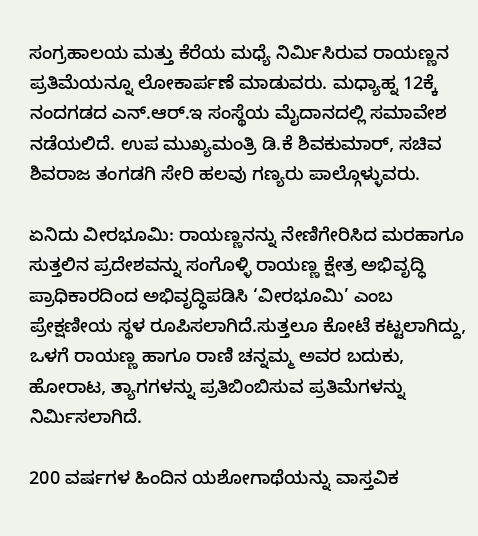ಸಂಗ್ರಹಾಲಯ ಮತ್ತು ಕೆರೆಯ ಮಧ್ಯೆ ನಿರ್ಮಿಸಿರುವ ರಾಯಣ್ಣನ ಪ್ರತಿಮೆಯನ್ನೂ ಲೋಕಾರ್ಪಣೆ ಮಾಡುವರು. ಮಧ್ಯಾಹ್ನ 12ಕ್ಕೆ ನಂದಗಡದ ಎನ್.ಆ‌ರ್.ಇ ಸಂಸ್ಥೆಯ ಮೈದಾನದಲ್ಲಿ ಸಮಾವೇಶ ನಡೆಯಲಿದೆ. ಉಪ ಮುಖ್ಯಮಂತ್ರಿ ಡಿ.ಕೆ ಶಿವಕುಮಾರ್, ಸಚಿವ ಶಿವರಾಜ ತಂಗಡಗಿ ಸೇರಿ ಹಲವು ಗಣ್ಯರು ಪಾಲ್ಗೊಳ್ಳುವರು.

ಏನಿದು ವೀರಭೂಮಿ: ರಾಯಣ್ಣನನ್ನು ನೇಣಿಗೇರಿಸಿದ ಮರಹಾಗೂ ಸುತ್ತಲಿನ ಪ್ರದೇಶವನ್ನು ಸಂಗೊಳ್ಳಿ ರಾಯಣ್ಣ ಕ್ಷೇತ್ರ ಅಭಿವೃದ್ಧಿ ಪ್ರಾಧಿಕಾರದಿಂದ ಅಭಿವೃದ್ಧಿಪಡಿಸಿ ‘ವೀರಭೂಮಿ’ ಎಂಬ ಪ್ರೇಕ್ಷಣೀಯ ಸ್ಥಳ ರೂಪಿಸಲಾಗಿದೆ.ಸುತ್ತಲೂ ಕೋಟೆ ಕಟ್ಟಲಾಗಿದ್ದು, ಒಳಗೆ ರಾಯಣ್ಣ ಹಾಗೂ ರಾಣಿ ಚನ್ನಮ್ಮ ಅವರ ಬದುಕು, ಹೋರಾಟ, ತ್ಯಾಗಗಳನ್ನು ಪ್ರತಿಬಿಂಬಿಸುವ ಪ್ರತಿಮೆಗಳನ್ನು ನಿರ್ಮಿಸಲಾಗಿದೆ.

200 ವರ್ಷಗಳ ಹಿಂದಿನ ಯಶೋಗಾಥೆಯನ್ನು ವಾಸ್ತವಿಕ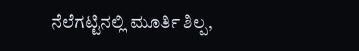ನೆಲೆಗಟ್ಟಿನಲ್ಲಿ ಮೂರ್ತಿ ಶಿಲ್ಪ,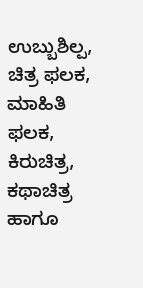ಉಬ್ಬುಶಿಲ್ಪ, ಚಿತ್ರ ಫಲಕ, ಮಾಹಿತಿ ಫಲಕ, ಕಿರುಚಿತ್ರ, ಕಥಾಚಿತ್ರ ಹಾಗೂ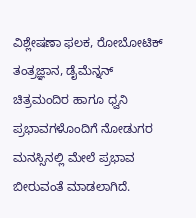ವಿಶ್ಲೇಷಣಾ ಫಲಕ, ರೋಬೋಟಿಕ್ ತಂತ್ರಜ್ಞಾನ, ಡೈಮೆನ್ನನ್ ಚಿತ್ರಮಂದಿರ ಹಾಗೂ ಧ್ವನಿ ಪ್ರಭಾವಗಳೊಂದಿಗೆ ನೋಡುಗರ ಮನಸ್ಸಿನಲ್ಲಿ ಮೇಲೆ ಪ್ರಭಾವ ಬೀರುವಂತೆ ಮಾಡಲಾಗಿದೆ.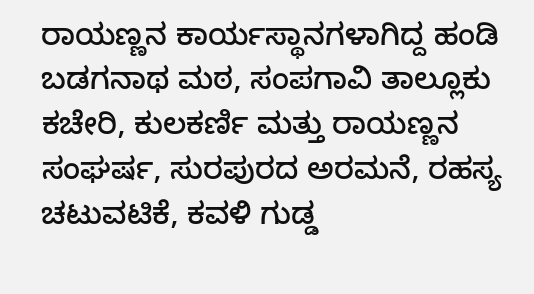ರಾಯಣ್ಣನ ಕಾರ್ಯಸ್ಥಾನಗಳಾಗಿದ್ದ ಹಂಡಿ ಬಡಗನಾಥ ಮಠ, ಸಂಪಗಾವಿ ತಾಲ್ಲೂಕು ಕಚೇರಿ, ಕುಲಕರ್ಣಿ ಮತ್ತು ರಾಯಣ್ಣನ ಸಂಘರ್ಷ, ಸುರಪುರದ ಅರಮನೆ, ರಹಸ್ಯ ಚಟುವಟಿಕೆ, ಕವಳಿ ಗುಡ್ಡ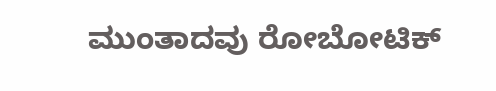ಮುಂತಾದವು ರೋಬೋಟಿಕ್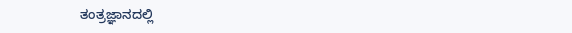ತಂತ್ರಜ್ಞಾನದಲ್ಲಿ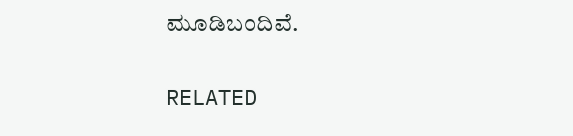ಮೂಡಿಬಂದಿವೆ.

RELATED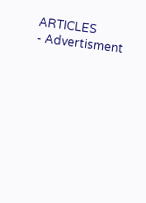ARTICLES
- Advertisment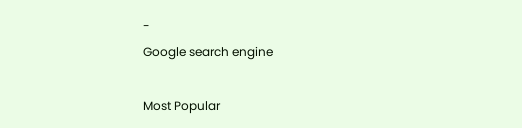-
Google search engine

Most Popular